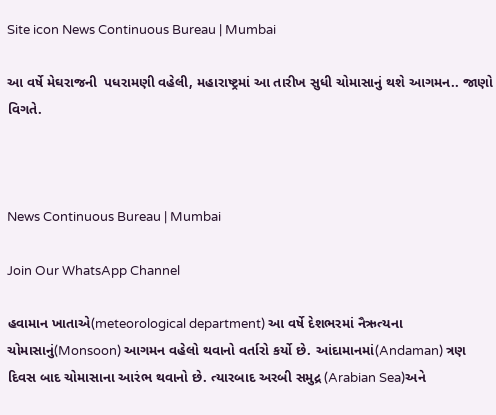Site icon News Continuous Bureau | Mumbai

આ વર્ષે મેઘરાજની  પધરામણી વહેલી, મહારાષ્ટ્રમાં આ તારીખ સુધી ચોમાસાનું થશે આગમન.. જાણો વિગતે.



News Continuous Bureau | Mumbai

Join Our WhatsApp Channel

હવામાન ખાતાએ(meteorological department) આ વર્ષે દેશભરમાં નૈઋત્યના ચોમાસાનું(Monsoon) આગમન વહેલો થવાનો વર્તારો કર્યો છે. આંદામાનમાં(Andaman) ત્રણ દિવસ બાદ ચોમાસાના આરંભ થવાનો છે. ત્યારબાદ અરબી સમુદ્ર (Arabian Sea)અને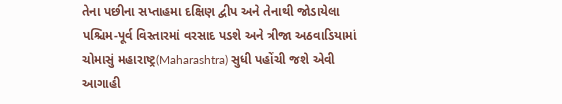તેના પછીના સપ્તાહમા દક્ષિણ દ્વીપ અને તેનાથી જોડાયેલા પશ્ચિમ-પૂર્વ વિસ્તારમાં વરસાદ પડશે અને ત્રીજા અઠવાડિયામાં ચોમાસું મહારાષ્ટ્ર(Maharashtra) સુધી પહોંચી જશે એવી આગાહી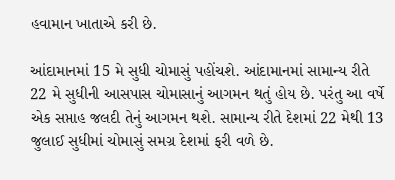હવામાન ખાતાએ કરી છે.

આંદામાનમાં 15 મે સુધી ચોમાસું પહોંચશે. આંદામાનમાં સામાન્ય રીતે 22 મે સુધીની આસપાસ ચોમાસાનું આગમન થતું હોય છે. પરંતુ આ વર્ષે એક સપ્તાહ જલદી તેનું આગમન થશે. સામાન્ય રીતે દેશમાં 22 મેથી 13 જુલાઈ સુધીમાં ચોમાસું સમગ્ર દેશમાં ફરી વળે છે.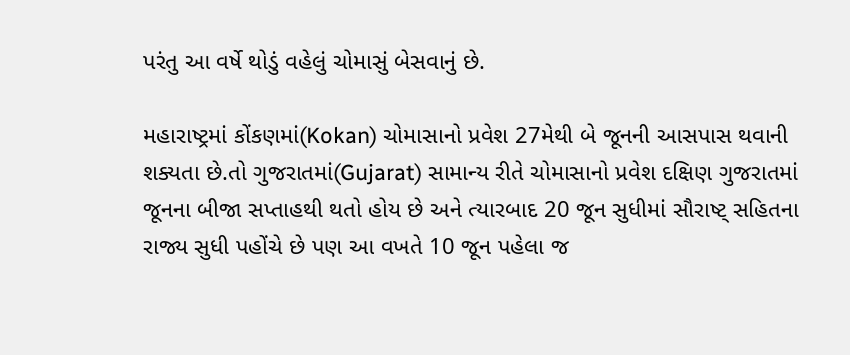પરંતુ આ વર્ષે થોડું વહેલું ચોમાસું બેસવાનું છે.

મહારાષ્ટ્રમાં કોંકણમાં(Kokan) ચોમાસાનો પ્રવેશ 27મેથી બે જૂનની આસપાસ થવાની શક્યતા છે.તો ગુજરાતમાં(Gujarat) સામાન્ય રીતે ચોમાસાનો પ્રવેશ દક્ષિણ ગુજરાતમાં જૂનના બીજા સપ્તાહથી થતો હોય છે અને ત્યારબાદ 20 જૂન સુધીમાં સૌરાષ્ટ્ સહિતના રાજ્ય સુધી પહોંચે છે પણ આ વખતે 10 જૂન પહેલા જ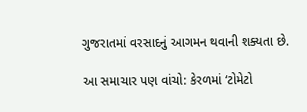ગુજરાતમાં વરસાદનું આગમન થવાની શક્યતા છે.

આ સમાચાર પણ વાંચો: કેરળમાં ‘ટોમેટો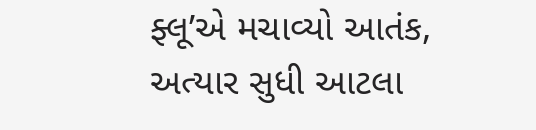ફ્લૂ’એ મચાવ્યો આતંક, અત્યાર સુધી આટલા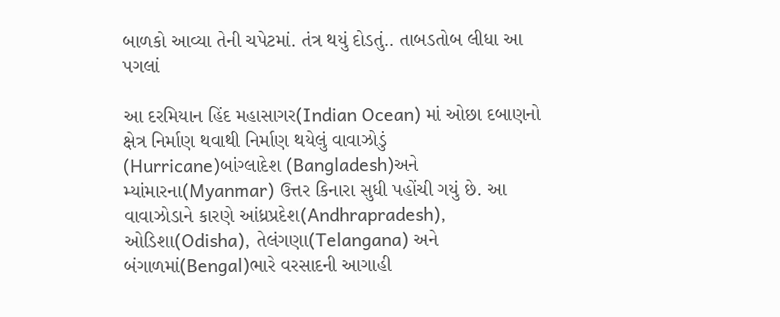બાળકો આવ્યા તેની ચપેટમાં. તંત્ર થયું દોડતું.. તાબડતોબ લીધા આ પગલાં

આ દરમિયાન હિંદ મહાસાગર(Indian Ocean) માં ઓછા દબાણનો ક્ષેત્ર નિર્માણ થવાથી નિર્માણ થયેલું વાવાઝોડું (Hurricane)બાંગ્લાદેશ (Bangladesh)અને મ્યાંમારના(Myanmar) ઉત્તર કિનારા સુધી પહોંચી ગયું છે. આ વાવાઝોડાને કારણે આંધ્રપ્રદેશ(Andhrapradesh), ઓડિશા(Odisha), તેલંગણા(Telangana) અને બંગાળમાં(Bengal)ભારે વરસાદની આગાહી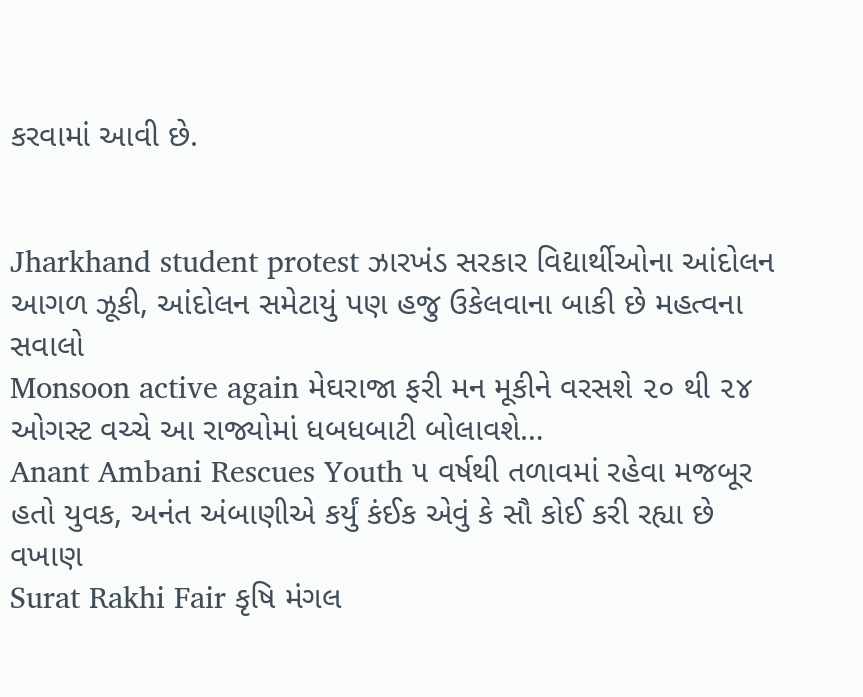કરવામાં આવી છે.


Jharkhand student protest ઝારખંડ સરકાર વિદ્યાર્થીઓના આંદોલન આગળ ઝૂકી, આંદોલન સમેટાયું પણ હજુ ઉકેલવાના બાકી છે મહત્વના સવાલો
Monsoon active again મેઘરાજા ફરી મન મૂકીને વરસશે ૨૦ થી ૨૪ ઓગસ્ટ વચ્ચે આ રાજ્યોમાં ધબધબાટી બોલાવશે…
Anant Ambani Rescues Youth ૫ વર્ષથી તળાવમાં રહેવા મજબૂર હતો યુવક, અનંત અંબાણીએ કર્યું કંઈક એવું કે સૌ કોઈ કરી રહ્યા છે વખાણ
Surat Rakhi Fair કૃષિ મંગલ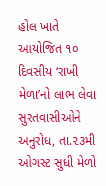હોલ ખાતે આયોજિત ૧૦ દિવસીય ‘રાખી મેળા’નો લાભ લેવા સુરતવાસીઓને અનુરોધ, તા.૨૩મી ઓગસ્ટ સુધી મેળો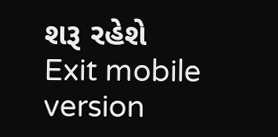શરૂ રહેશે
Exit mobile version